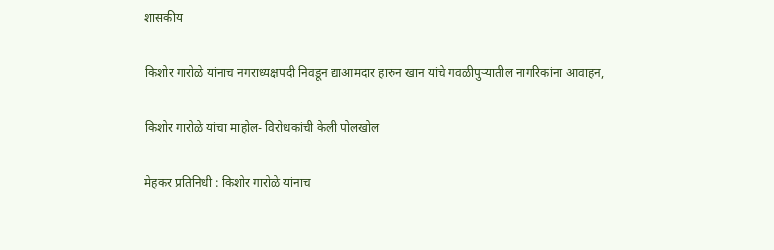शासकीय

किशोर गारोळे यांनाच नगराध्यक्षपदी निवडून द्याआमदार हारुन खान यांचे गवळीपुऱ्यातील नागरिकांना आवाहन,

किशोर गारोळे यांचा माहोल- विरोधकांची केली पोलखोल

मेहकर प्रतिनिधी : किशोर गारोळे यांनाच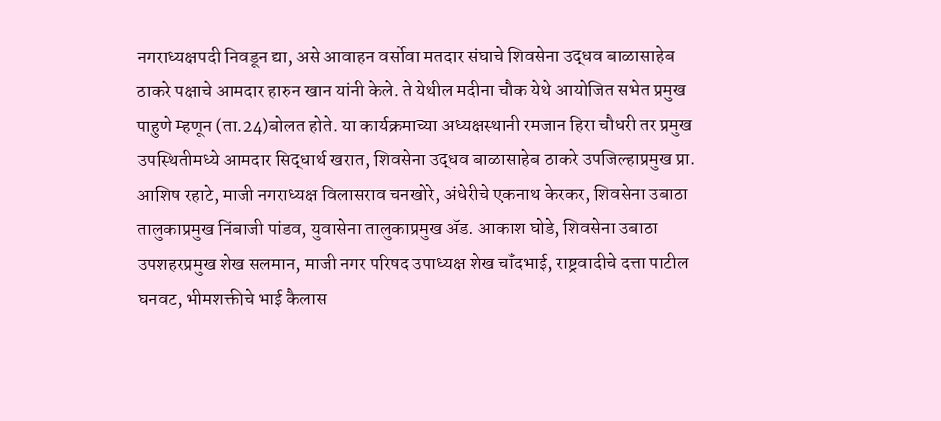नगराध्यक्षपदी निवडून द्या, असे आवाहन वर्सोवा मतदार संघाचे शिवसेना उद्धव बाळासाहेब ठाकरे पक्षाचे आमदार हारुन खान यांनी केले. ते येथील मदीना चौक येथे आयोजित सभेत प्रमुख पाहुणे म्हणून (ता.24)बोलत होते. या कार्यक्रमाच्या अध्यक्षस्थानी रमजान हिरा चौधरी तर प्रमुख उपस्थितीमध्ये आमदार सिद्धार्थ खरात, शिवसेना उद्धव बाळासाहेब ठाकरे उपजिल्हाप्रमुख प्रा. आशिष रहाटे, माजी नगराध्यक्ष विलासराव चनखोरे, अंधेरीचे एकनाथ केरकर, शिवसेना उबाठा तालुकाप्रमुख निंबाजी पांडव, युवासेना तालुकाप्रमुख ॲड. आकाश घोडे, शिवसेना उबाठा उपशहरप्रमुख शेख सलमान, माजी नगर परिषद उपाध्यक्ष शेख चॉंदभाई, राष्ट्रवादीचे दत्ता पाटील घनवट, भीमशक्तीचे भाई कैलास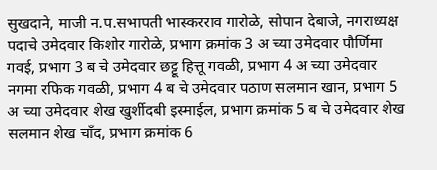सुखदाने, माजी न.प.सभापती भास्करराव गारोळे, सोपान देबाजे, नगराध्यक्ष पदाचे उमेदवार किशोर गारोळे, प्रभाग क्रमांक 3 अ च्या उमेदवार पौर्णिमा गवई, प्रभाग 3 ब चे उमेदवार छट्टू हित्तू गवळी, प्रभाग 4 अ च्या उमेदवार नगमा रफिक गवळी, प्रभाग 4 ब चे उमेदवार पठाण सलमान खान, प्रभाग 5 अ च्या उमेदवार शेख खुर्शीदबी इस्माईल, प्रभाग क्रमांक 5 ब चे उमेदवार शेख सलमान शेख चॉंद, प्रभाग क्रमांक 6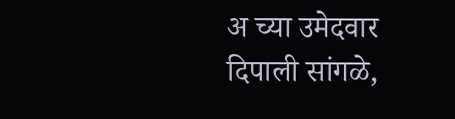अ च्या उमेदवार दिपाली सांगळे,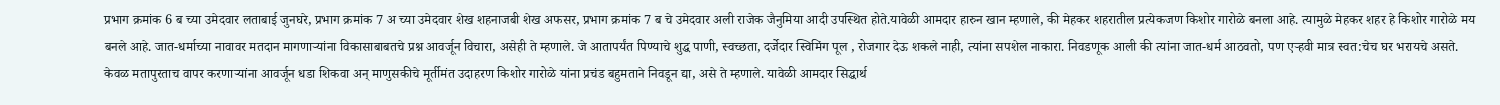प्रभाग क्रमांक 6 ब च्या उमेदवार लताबाई जुनघरे, प्रभाग क्रमांक 7 अ च्या उमेदवार शेख शहनाजबी शेख अफसर, प्रभाग क्रमांक 7 ब चे उमेदवार अली राजेक जैनुमिया आदी उपस्थित होते.यावेळी आमदार हारुन खान म्हणाले, की मेहकर शहरातील प्रत्येकजण किशोर गारोळे बनला आहे. त्यामुळे मेहकर शहर हे किशोर गारोळे मय बनले आहे. जात-धर्माच्या नावावर मतदान मागणाऱ्यांना विकासाबाबतचे प्रश्न आवर्जून विचारा, असेही ते म्हणाले. जे आतापर्यंत पिण्याचे शुद्ध पाणी, स्वच्छता, दर्जेदार स्विमिंग पूल , रोजगार देऊ शकले नाही, त्यांना सपशेल नाकारा. निवडणूक आली की त्यांना जात-धर्म आठवतो, पण एऱ्हवी मात्र स्वत:चेच घर भरायचे असते. केवळ मतापुरताच वापर करणाऱ्यांना आवर्जून धडा शिकवा अन् माणुसकीचे मूर्तीमंत उदाहरण किशोर गारोळे यांना प्रचंड बहुमताने निवडून द्या, असे ते म्हणाले. यावेळी आमदार सिद्धार्थ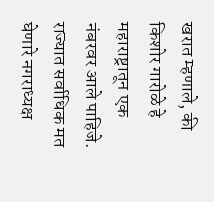खरात म्हणाले, की किशोर गारोळे हे महाराष्ट्रातून एक नंबरवर आले पाहिजे. राज्यात सर्वाधिक मत घेणारे नगराध्यक्ष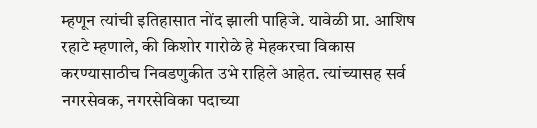म्हणून त्यांची इतिहासात नोंद झाली पाहिजे. यावेळी प्रा. आशिष रहाटे म्हणाले, की किशोर गारोळे हे मेहकरचा विकास करण्यासाठीच निवडणुकीत उभे राहिले आहेत. त्यांच्यासह सर्व नगरसेवक, नगरसेविका पदाच्या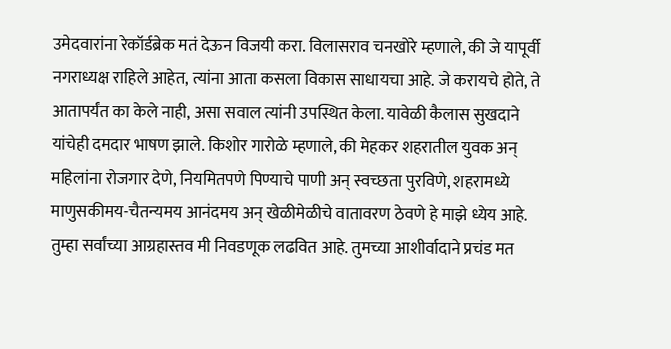उमेदवारांना रेकॉर्डब्रेक मतं देऊन विजयी करा. विलासराव चनखोरे म्हणाले, की जे यापूर्वी नगराध्यक्ष राहिले आहेत, त्यांना आता कसला विकास साधायचा आहे. जे करायचे होते, ते आतापर्यंत का केले नाही, असा सवाल त्यांनी उपस्थित केला. यावेळी कैलास सुखदाने यांचेही दमदार भाषण झाले. किशोर गारोळे म्हणाले, की मेहकर शहरातील युवक अन् महिलांना रोजगार देणे, नियमितपणे पिण्याचे पाणी अन् स्वच्छता पुरविणे, शहरामध्ये माणुसकीमय-चैतन्यमय आनंदमय अन् खेळीमेळीचे वातावरण ठेवणे हे माझे ध्येय आहे. तुम्हा सर्वांच्या आग्रहास्तव मी निवडणूक लढवित आहे. तुमच्या आशीर्वादाने प्रचंड मत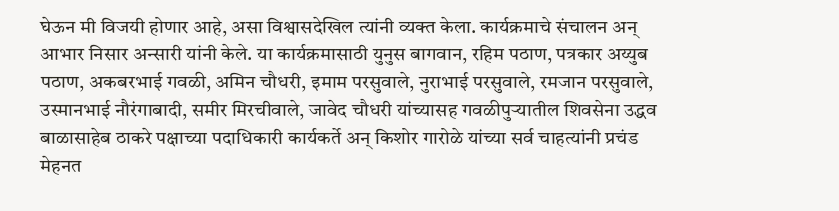घेऊन मी विजयी होणार आहे, असा विश्वासदेखिल त्यांनी व्यक्त केला. कार्यक्रमाचे संचालन अन् आभार निसार अन्सारी यांनी केले. या कार्यक्रमासाठी युनुस बागवान, रहिम पठाण, पत्रकार अय्युब पठाण, अकबरभाई गवळी, अमिन चौधरी, इमाम परसुवाले, नुराभाई परसुवाले, रमजान परसुवाले, उस्मानभाई नौरंगाबादी, समीर मिरचीवाले, जावेद चौधरी यांच्यासह गवळीपुऱ्यातील शिवसेना उद्धव बाळासाहेब ठाकरे पक्षाच्या पदाधिकारी कार्यकर्ते अन् किशोर गारोळे यांच्या सर्व चाहत्यांनी प्रचंड मेहनत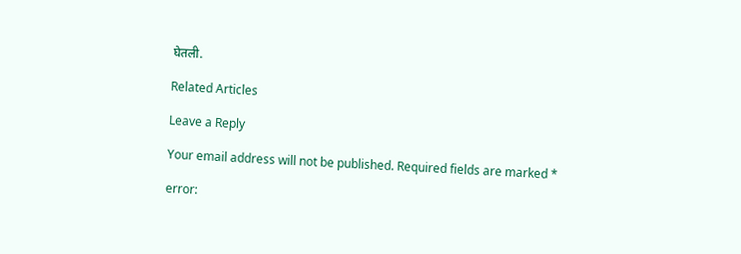घेतली.

Related Articles

Leave a Reply

Your email address will not be published. Required fields are marked *

error: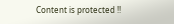Content is protected !!